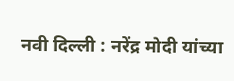नवी दिल्ली : नरेंद्र मोदी यांच्या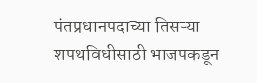पंतप्रधानपदाच्या तिसऱ्या शपथविधीसाठी भाजपकडून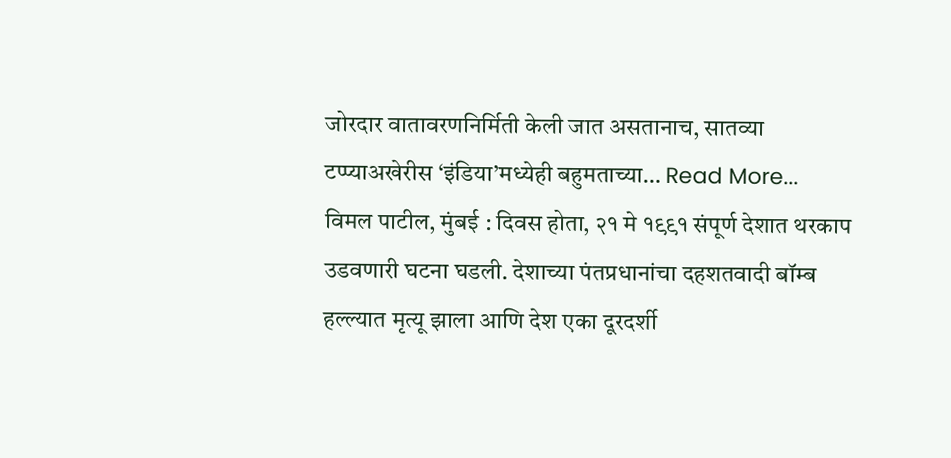जोरदार वातावरणनिर्मिती केली जात असतानाच, सातव्या टप्प्याअखेरीस ‘इंडिया’मध्येही बहुमताच्या… Read More...
विमल पाटील, मुंबई : दिवस होता, २१ मे १९९१ संपूर्ण देशात थरकाप उडवणारी घटना घडली. देशाच्या पंतप्रधानांचा दहशतवादी बॉम्ब हल्ल्यात मृत्यू झाला आणि देश एका दूरदर्शी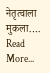नेतृत्वाला मुकला.… Read More...